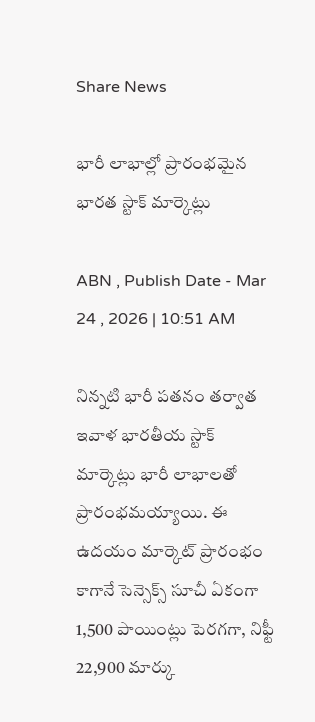Share News

భారీ లాభాల్లో ప్రారంభమైన భారత స్టాక్ మార్కెట్లు

ABN , Publish Date - Mar 24 , 2026 | 10:51 AM

నిన్నటి భారీ పతనం తర్వాత ఇవాళ భారతీయ స్టాక్ మార్కెట్లు భారీ లాభాలతో ప్రారంభమయ్యాయి. ఈ ఉదయం మార్కెట్ ప్రారంభం కాగానే సెన్సెక్స్ సూచీ ఏకంగా 1,500 పాయింట్లు పెరగగా, నిఫ్టీ 22,900 మార్కు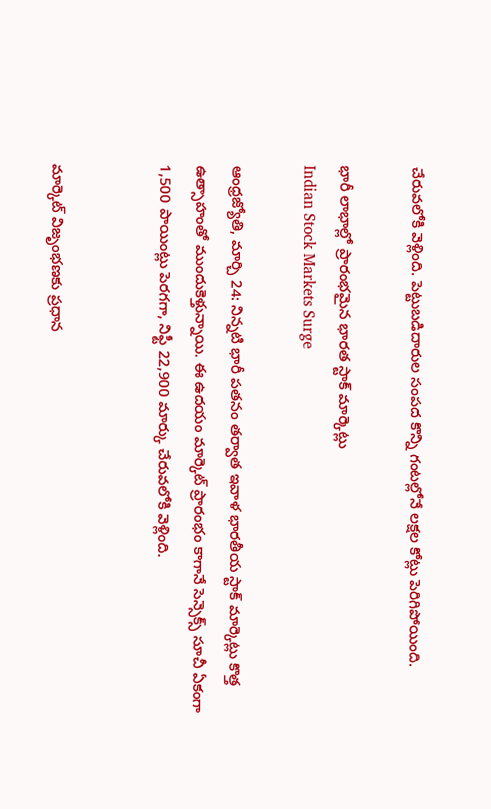చేరువలోకి వెళ్లింది. పెట్టుబడిదారుల సంపద కొన్ని గంటల్లోనే లక్షల కోట్లు పెరిగిపోయింది.

భారీ లాభాల్లో ప్రారంభమైన భారత స్టాక్ మార్కెట్లు
Indian Stock Markets Surge

ఆంధ్రజ్యోతి, మార్చి 24: నిన్నటి భారీ పతనం తర్వాత ఇవాళ భారతీయ స్టాక్ మార్కెట్లు కొత్త ఉత్సాహంతో ముందుకెళ్తున్నాయి. ఈ ఉదయం మార్కెట్ ప్రారంభం కాగానే సెన్సెక్స్ సూచీ ఏకంగా 1,500 పాయింట్లు పెరగగా, నిఫ్టీ 22,900 మార్కు చేరువలోకి వెళ్లింది.


మార్కెట్ విజృంభణకు ప్రధాన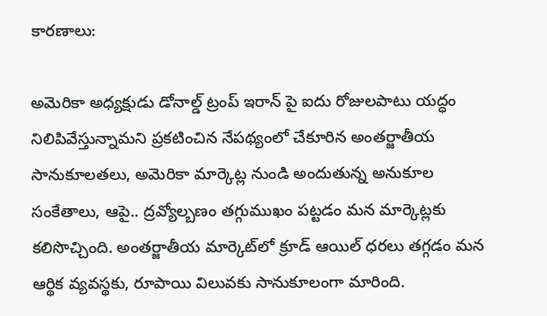కారణాలు:

అమెరికా అధ్యక్షుడు డోనాల్డ్ ట్రంప్ ఇరాన్ పై ఐదు రోజులపాటు యద్ధం నిలిపివేస్తున్నామని ప్రకటించిన నేపథ్యంలో చేకూరిన అంతర్జాతీయ సానుకూలతలు, అమెరికా మార్కెట్ల నుండి అందుతున్న అనుకూల సంకేతాలు, ఆపై.. ద్రవ్యోల్బణం తగ్గుముఖం పట్టడం మన మార్కెట్లకు కలిసొచ్చింది. అంతర్జాతీయ మార్కెట్‌లో క్రూడ్ ఆయిల్ ధరలు తగ్గడం మన ఆర్థిక వ్యవస్థకు, రూపాయి విలువకు సానుకూలంగా మారింది.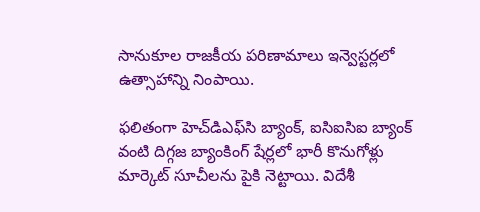సానుకూల రాజకీయ పరిణామాలు ఇన్వెస్టర్లలో ఉత్సాహాన్ని నింపాయి.

ఫలితంగా హెచ్‌డిఎఫ్‌సి బ్యాంక్, ఐసిఐసిఐ బ్యాంక్ వంటి దిగ్గజ బ్యాంకింగ్ షేర్లలో భారీ కొనుగోళ్లు మార్కెట్ సూచీలను పైకి నెట్టాయి. విదేశీ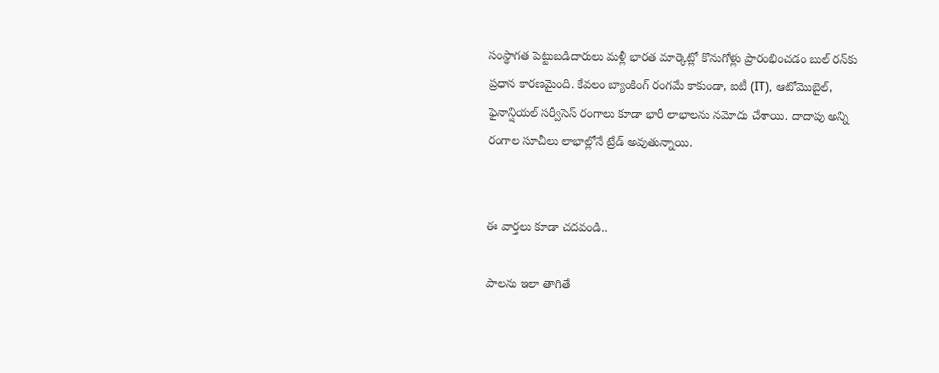సంస్థాగత పెట్టుబడిదారులు మళ్లీ భారత మార్కెట్లో కొనుగోళ్లు ప్రారంభించడం బుల్ రన్‌కు ప్రధాన కారణమైంది. కేవలం బ్యాంకింగ్ రంగమే కాకుండా, ఐటీ (IT), ఆటోమొబైల్, ఫైనాన్షియల్ సర్వీసెస్ రంగాలు కూడా భారీ లాభాలను నమోదు చేశాయి. దాదాపు అన్ని రంగాల సూచీలు లాభాల్లోనే ట్రేడ్ అవుతున్నాయి.


ఈ వార్తలు కూడా చదవండి..

పాలను ఇలా తాగితే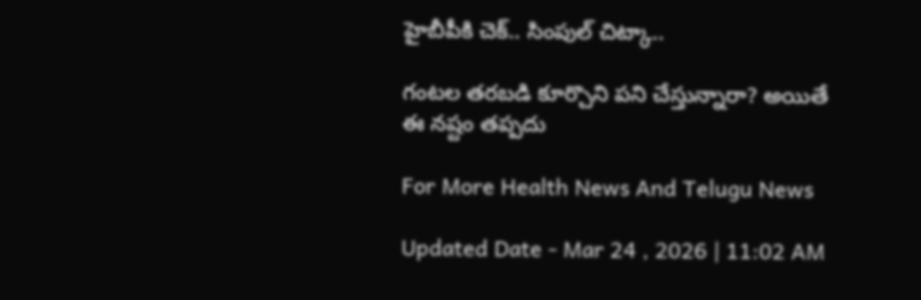హైబీపీకి చెక్.. సింపుల్ చిట్కా..

గంటల తరబడి కూర్చొని పని చేస్తున్నారా? అయితే ఈ నష్టం తప్పదు

For More Health News And Telugu News

Updated Date - Mar 24 , 2026 | 11:02 AM